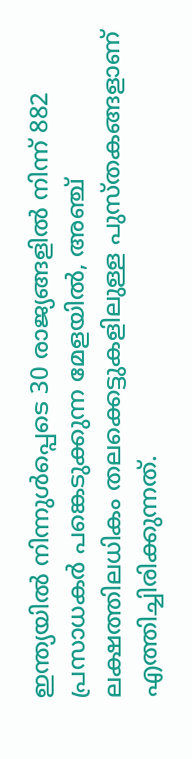ഇന്ത്യയിൽ നിന്നുള്‍പ്പെടെ 30 രാജ്യങ്ങളിൽ നിന്ന് 882 പ്രസാധകർ പങ്കെടുക്കുന്ന മേളയിൽ, അഞ്ച് ലക്ഷത്തിലധികം തലക്കെട്ടുകളിലുള്ള പുസ്തകങ്ങളാണ് എത്തിച്ചിരിക്കുന്നത്.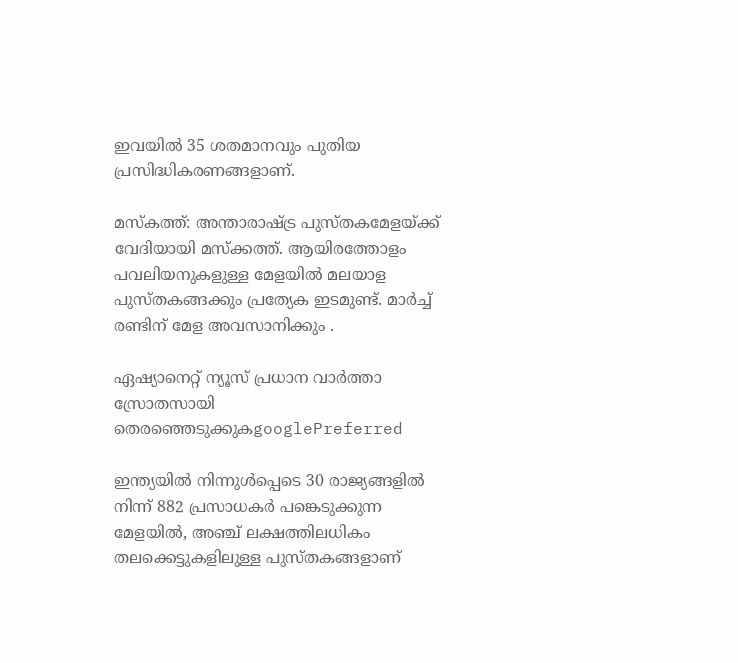ഇവയില്‍ 35 ശതമാനവും പുതിയ  പ്രസിദ്ധികരണങ്ങളാണ്.

മസ്കത്ത്: അന്താരാഷ്ട്ര പുസ്തകമേളയ്ക്ക് വേദിയായി മസ്ക്കത്ത്. ആയിരത്തോളം പവലിയനുകളുള്ള മേളയിൽ മലയാള പുസ്തകങ്ങക്കും പ്രത്യേക ഇടമുണ്ട്. മാർച്ച് രണ്ടിന് മേള അവസാനിക്കും .

ഏഷ്യാനെറ്റ് ന്യൂസ് പ്രധാന വാർത്താ സ്രോതസായി തെരഞ്ഞെടുക്കുകgooglePreferred

ഇന്ത്യയിൽ നിന്നുള്‍പ്പെടെ 30 രാജ്യങ്ങളിൽ നിന്ന് 882 പ്രസാധകർ പങ്കെടുക്കുന്ന മേളയിൽ, അഞ്ച് ലക്ഷത്തിലധികം തലക്കെട്ടുകളിലുള്ള പുസ്തകങ്ങളാണ്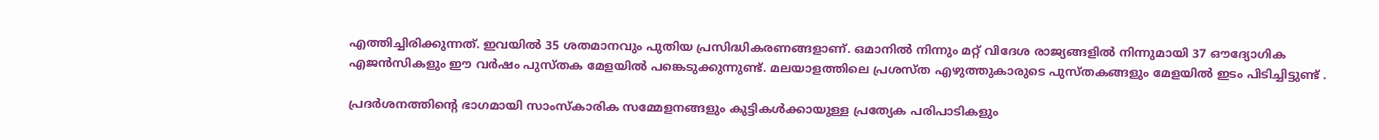എത്തിച്ചിരിക്കുന്നത്. ഇവയില്‍ 35 ശതമാനവും പുതിയ പ്രസിദ്ധികരണങ്ങളാണ്. ഒമാനിൽ നിന്നും മറ്റ് വിദേശ രാജ്യങ്ങളില്‍ നിന്നുമായി 37 ഔദ്യോഗിക എജൻസികളും ഈ വര്‍ഷം പുസ്തക മേളയില്‍ പങ്കെടുക്കുന്നുണ്ട്. മലയാളത്തിലെ പ്രശസ്ത എഴുത്തുകാരുടെ പുസ്തകങ്ങളും മേളയിൽ ഇടം പിടിച്ചിട്ടുണ്ട് .

പ്രദർശനത്തിന്റെ ഭാഗമായി സാംസ്കാരിക സമ്മേളനങ്ങളും കുട്ടികൾക്കായുള്ള പ്രത്യേക പരിപാടികളും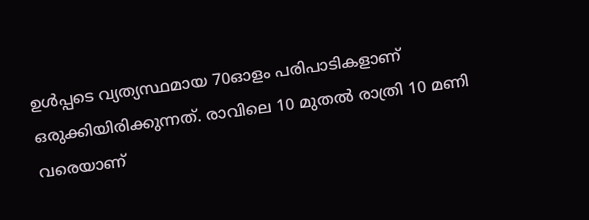ഉൾപ്പടെ വ്യത്യസ്ഥമായ 70ഓളം പരിപാടികളാണ് ഒരുക്കിയിരിക്കുന്നത്. രാവിലെ 10 മുതൽ രാത്രി 10 മണി വരെയാണ്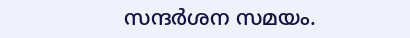സന്ദർശന സമയം.